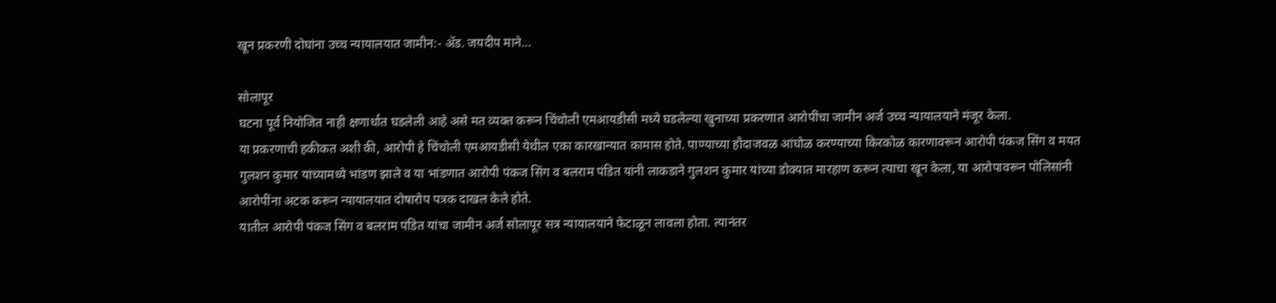खून प्रकरणी दोघांना उच्च न्यायालयात जामीन:- ॲड. जयदीप माने…

सोलापूर
घटना पूर्व नियोजित नाही क्षणार्धात घडलेली आहे असे मत व्यक्त करून चिंचोली एमआयडीसी मध्ये घडलेल्या खुनाच्या प्रकरणात आरोपींचा जामीन अर्ज उच्च न्यायालयाने मंजूर केला.
या प्रकरणाची हकीकत अशी की, आरोपी हे चिंचोली एमआयडीसी येथील एका कारखान्यात कामास होते. पाण्याच्या हौदाजवळ आंघोळ करण्याच्या किरकोळ कारणावरून आरोपी पंकज सिंग व मयत गुलशन कुमार यांच्यामध्ये भांडण झाले व या भांडणात आरोपी पंकज सिंग व बलराम पंडित यांनी लाकडाने गुलशन कुमार यांच्या डोक्यात मारहाण करून त्याचा खून केला, या आरोपावरून पोलिसांनी आरोपींना अटक करून न्यायालयात दोषारोप पत्रक दाखल केले होते.
यातील आरोपी पंकज सिंग व बलराम पंडित यांचा जामीन अर्ज सोलापूर सत्र न्यायालयाने फेटाळून लावला होता. त्यानंतर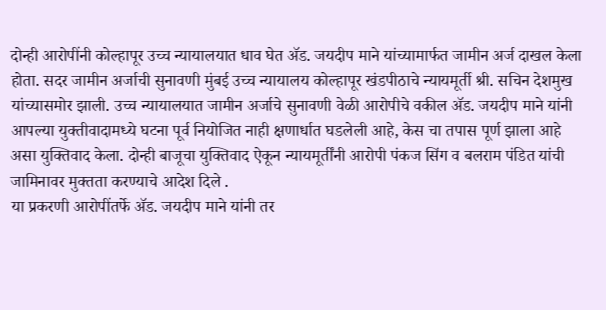दोन्ही आरोपींनी कोल्हापूर उच्च न्यायालयात धाव घेत ॲड. जयदीप माने यांच्यामार्फत जामीन अर्ज दाखल केला होता. सदर जामीन अर्जाची सुनावणी मुंबई उच्च न्यायालय कोल्हापूर खंडपीठाचे न्यायमूर्ती श्री. सचिन देशमुख यांच्यासमोर झाली. उच्च न्यायालयात जामीन अर्जाचे सुनावणी वेळी आरोपीचे वकील ॲड. जयदीप माने यांनी आपल्या युक्तीवादामध्ये घटना पूर्व नियोजित नाही क्षणार्धात घडलेली आहे, केस चा तपास पूर्ण झाला आहे असा युक्तिवाद केला. दोन्ही बाजूचा युक्तिवाद ऐकून न्यायमूर्तींनी आरोपी पंकज सिंग व बलराम पंडित यांची जामिनावर मुक्तता करण्याचे आदेश दिले .
या प्रकरणी आरोपींतर्फे ॲड. जयदीप माने यांनी तर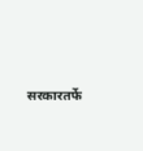सरकारतर्फे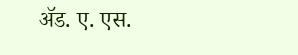ॲड. ए. एस.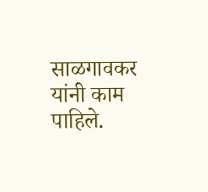साळगावकर यांनी काम पाहिले.